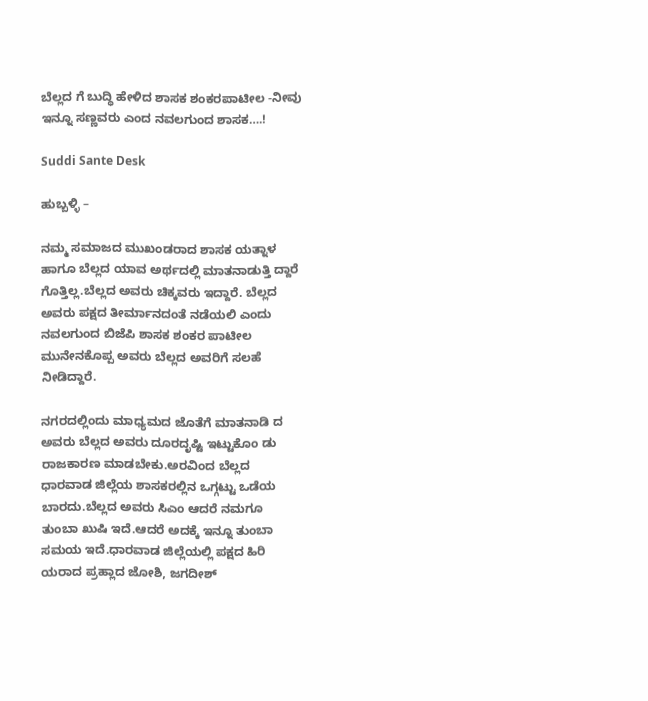ಬೆಲ್ಲದ ಗೆ ಬುದ್ಧಿ ಹೇಳಿದ ಶಾಸಕ ಶಂಕರಪಾಟೀಲ -ನೀವು ಇನ್ನೂ ಸಣ್ಣವರು ಎಂದ ನವಲಗುಂದ ಶಾಸಕ….!

Suddi Sante Desk

ಹುಬ್ಬಳ್ಳಿ –

ನಮ್ಮ ಸಮಾಜದ ಮುಖಂಡರಾದ ಶಾಸಕ ಯತ್ನಾಳ ಹಾಗೂ ಬೆಲ್ಲದ ಯಾವ ಅರ್ಥದಲ್ಲಿ ಮಾತನಾಡುತ್ತಿ ದ್ದಾರೆ ಗೊತ್ತಿಲ್ಲ.ಬೆಲ್ಲದ ಅವರು ಚಿಕ್ಕವರು ಇದ್ದಾರೆ. ಬೆಲ್ಲದ ಅವರು ಪಕ್ಷದ ತೀರ್ಮಾನದಂತೆ ನಡೆಯಲಿ ಎಂದು ನವಲಗುಂದ ಬಿಜೆಪಿ ಶಾಸಕ ಶಂಕರ ಪಾಟೀಲ ಮುನೇನಕೊಪ್ಪ ಅವರು ಬೆಲ್ಲದ ಅವರಿಗೆ ಸಲಹೆ ನೀಡಿದ್ದಾರೆ.

ನಗರದಲ್ಲಿಂದು ಮಾಧ್ಯಮದ ಜೊತೆಗೆ ಮಾತನಾಡಿ ದ ಅವರು ಬೆಲ್ಲದ ಅವರು ದೂರದೃಷ್ಟಿ ಇಟ್ಟುಕೊಂ ಡು ರಾಜಕಾರಣ ಮಾಡಬೇಕು.ಅರವಿಂದ ಬೆಲ್ಲದ ಧಾರವಾಡ ಜಿಲ್ಲೆಯ ಶಾಸಕರಲ್ಲಿನ ಒಗ್ಗಟ್ಟು ಒಡೆಯ ಬಾರದು.ಬೆಲ್ಲದ ಅವರು ಸಿಎಂ ಆದರೆ ನಮಗೂ ತುಂಬಾ ಖುಷಿ ಇದೆ.ಆದರೆ ಅದಕ್ಕೆ ಇನ್ನೂ ತುಂಬಾ ಸಮಯ ಇದೆ.ಧಾರವಾಡ ಜಿಲ್ಲೆಯಲ್ಲಿ ಪಕ್ಷದ ಹಿರಿ ಯರಾದ ಪ್ರಹ್ಲಾದ ಜೋಶಿ, ಜಗದೀಶ್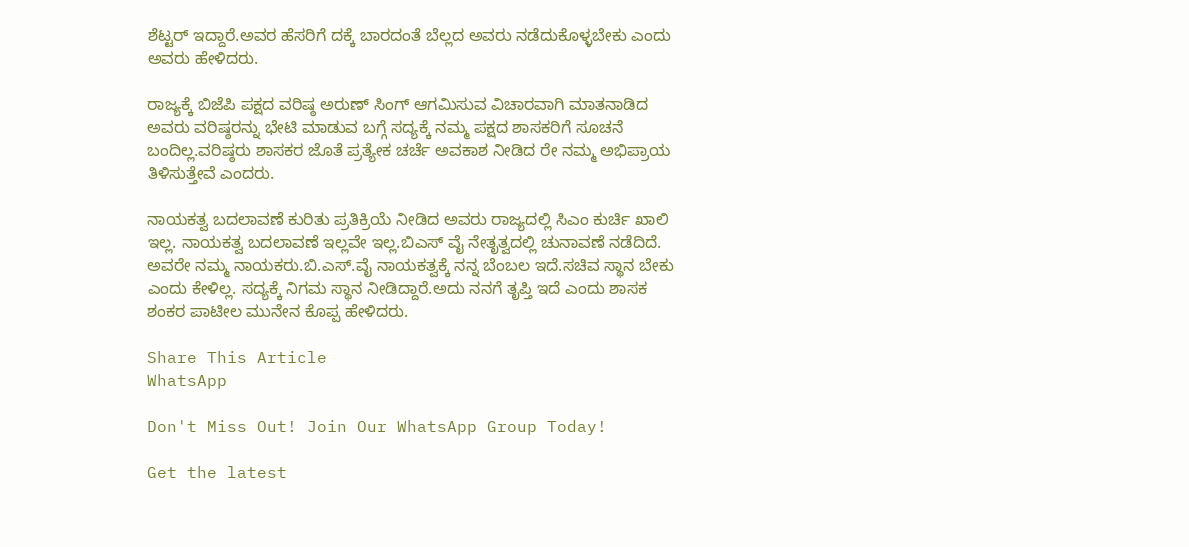ಶೆಟ್ಟರ್ ಇದ್ದಾರೆ‌.ಅವರ ಹೆಸರಿಗೆ ದಕ್ಕೆ ಬಾರದಂತೆ ಬೆಲ್ಲದ ಅವರು ನಡೆದುಕೊಳ್ಳಬೇಕು ಎಂದು ಅವರು ಹೇಳಿದರು.

ರಾಜ್ಯಕ್ಕೆ ಬಿಜೆಪಿ ಪಕ್ಷದ ವರಿಷ್ಠ ಅರುಣ್ ಸಿಂಗ್ ಆಗಮಿಸುವ ವಿಚಾರವಾಗಿ ಮಾತನಾಡಿದ ಅವರು ವರಿಷ್ಠರನ್ನು ಭೇಟಿ ಮಾಡುವ ಬಗ್ಗೆ ಸದ್ಯಕ್ಕೆ ನಮ್ಮ ಪಕ್ಷದ ಶಾಸಕರಿಗೆ ಸೂಚನೆ ಬಂದಿಲ್ಲ.ವರಿಷ್ಠರು ಶಾಸಕರ ಜೊತೆ ಪ್ರತ್ಯೇಕ ಚರ್ಚೆ ಅವಕಾಶ ನೀಡಿದ ರೇ ನಮ್ಮ ಅಭಿಪ್ರಾಯ ತಿಳಿಸುತ್ತೇವೆ ಎಂದರು.

ನಾಯಕತ್ವ ಬದಲಾವಣೆ ಕುರಿತು ಪ್ರತಿಕ್ರಿಯೆ ನೀಡಿದ ಅವರು ರಾಜ್ಯದಲ್ಲಿ ಸಿಎಂ ಕುರ್ಚಿ ಖಾಲಿ ಇಲ್ಲ. ನಾಯಕತ್ವ ಬದಲಾವಣೆ ಇಲ್ಲವೇ ಇಲ್ಲ.ಬಿಎಸ್ ವೈ ನೇತೃತ್ವದಲ್ಲಿ ಚುನಾವಣೆ ನಡೆದಿದೆ. ಅವರೇ ನಮ್ಮ ನಾಯಕರು.ಬಿ.ಎಸ್.ವೈ ನಾಯಕತ್ವಕ್ಕೆ ನನ್ನ ಬೆಂಬಲ ಇದೆ.ಸಚಿವ ಸ್ಥಾನ ಬೇಕು ಎಂದು ಕೇಳಿಲ್ಲ. ಸದ್ಯಕ್ಕೆ ನಿಗಮ ಸ್ಥಾನ ನೀಡಿದ್ದಾರೆ.ಅದು ನನಗೆ ತೃಪ್ತಿ ಇದೆ ಎಂದು ಶಾಸಕ ಶಂಕರ ಪಾಟೀಲ ಮುನೇನ ಕೊಪ್ಪ ಹೇಳಿದರು.

Share This Article
WhatsApp

Don't Miss Out! Join Our WhatsApp Group Today!

Get the latest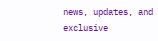news, updates, and exclusive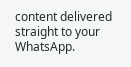content delivered straight to your WhatsApp.